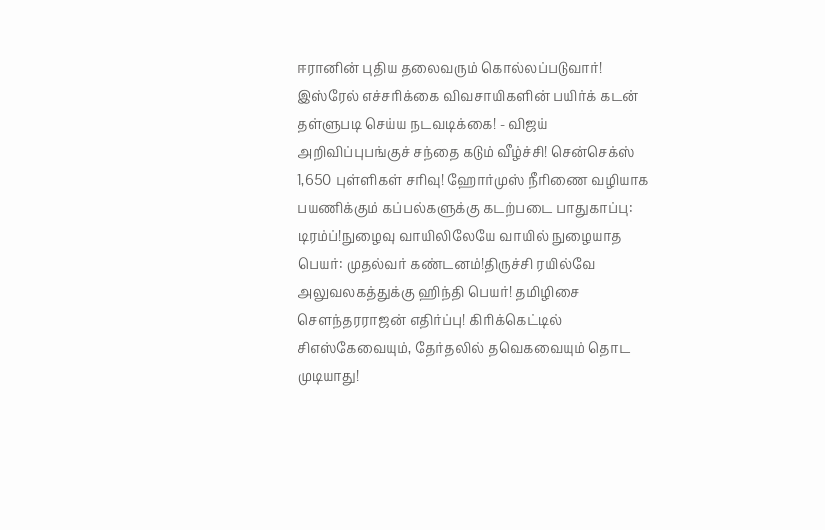ஈரானின் புதிய தலைவரும் கொல்லப்படுவார்! இஸ்ரேல் எச்சரிக்கை விவசாயிகளின் பயிர்க் கடன் தள்ளுபடி செய்ய நடவடிக்கை! - விஜய் அறிவிப்புபங்குச் சந்தை கடும் வீழ்ச்சி! சென்செக்ஸ் 1,650 புள்ளிகள் சரிவு! ஹோர்முஸ் நீரிணை வழியாக பயணிக்கும் கப்பல்களுக்கு கடற்படை பாதுகாப்பு: டிரம்ப்!நுழைவு வாயிலிலேயே வாயில் நுழையாத பெயர்: முதல்வர் கண்டனம்!திருச்சி ரயில்வே அலுவலகத்துக்கு ஹிந்தி பெயர்! தமிழிசை செளந்தரராஜன் எதிர்ப்பு! கிரிக்கெட்டில் சிஎஸ்கேவையும், தேர்தலில் தவெகவையும் தொட முடியாது!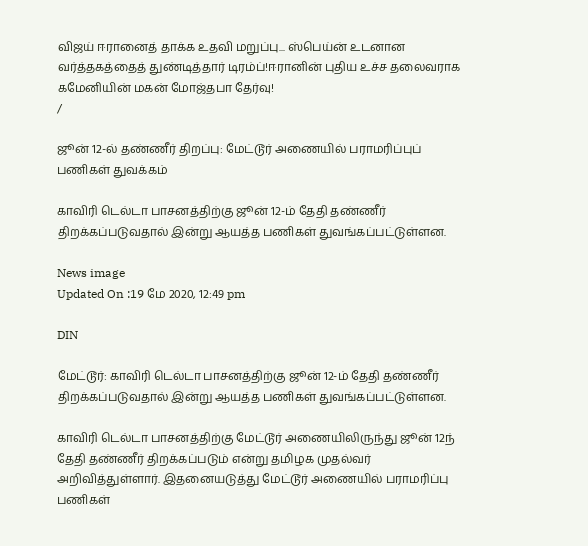விஜய் ஈரானைத் தாக்க உதவி மறுப்பு... ஸ்பெய்ன் உடனான வர்த்தகத்தைத் துண்டித்தார் டிரம்ப்!ஈரானின் புதிய உச்ச தலைவராக கமேனியின் மகன் மோஜ்தபா தேர்வு!
/

ஜூன் 12-ல் தண்ணீர் திறப்பு: மேட்டூர் அணையில் பராமரிப்புப் பணிகள் துவக்கம்

காவிரி டெல்டா பாசனத்திற்கு ஜூன் 12-ம் தேதி தண்ணீர் திறக்கப்படுவதால் இன்று ஆயத்த பணிகள் துவங்கப்பட்டுள்ளன.

News image
Updated On :19 மே 2020, 12:49 pm

DIN

மேட்டூர்: காவிரி டெல்டா பாசனத்திற்கு ஜூன் 12-ம் தேதி தண்ணீர் திறக்கப்படுவதால் இன்று ஆயத்த பணிகள் துவங்கப்பட்டுள்ளன.

காவிரி டெல்டா பாசனத்திற்கு மேட்டூர் அணையிலிருந்து ஜூன் 12ந் தேதி தண்ணீர் திறக்கப்படும் என்று தமிழக முதல்வர் அறிவித்துள்ளார். இதனையடுத்து மேட்டூர் அணையில் பராமரிப்பு பணிகள்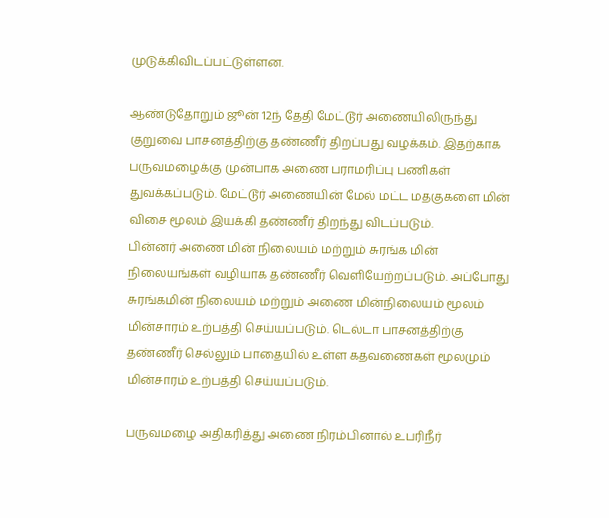முடுக்கிவிடப்பட்டுள்ளன.

ஆண்டுதோறும் ஜூன் 12ந் தேதி மேட்டூர் அணையிலிருந்து குறுவை பாசனத்திற்கு தண்ணீர் திறப்பது வழக்கம். இதற்காக பருவமழைக்கு முன்பாக அணை பராமரிப்பு பணிகள் துவக்கப்படும். மேட்டூர் அணையின் மேல் மட்ட மதகுகளை மின் விசை மூலம் இயக்கி தண்ணீர் திறந்து விடப்படும்.
பின்னர் அணை மின் நிலையம் மற்றும் சுரங்க மின் நிலையங்கள் வழியாக தண்ணீர் வெளியேற்றப்படும். அப்போது சுரங்கமின் நிலையம் மற்றும் அணை மின்நிலையம் மூலம் மின்சாரம் உற்பத்தி செய்யப்படும். டெல்டா பாசனத்திற்கு தண்ணீர் செல்லும் பாதையில் உள்ள கதவணைகள் மூலமும் மின்சாரம் உற்பத்தி செய்யப்படும்.

பருவமழை அதிகரித்து அணை நிரம்பினால் உபரிநீர்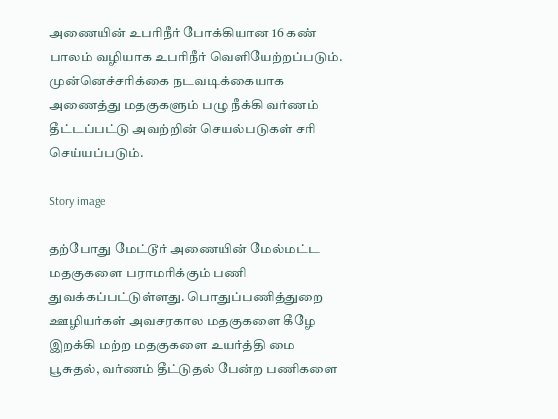அணையின் உபரிநீர் போக்கியான 16 கண் பாலம் வழியாக உபரிநீர் வெளியேற்றப்படும். முன்னெச்சரிக்கை நடவடிக்கையாக அணைத்து மதகுகளும் பழு நீக்கி வர்ணம் தீட்டப்பட்டு அவற்றின் செயல்படுகள் சரி செய்யப்படும்.

Story image

தற்போது மேட்டூர் அணையின் மேல்மட்ட மதகுகளை பராமரிக்கும் பணி துவக்கப்பட்டுள்ளது. பொதுப்பணித்துறை ஊழியர்கள் அவசரகால மதகுகளை கீழே இறக்கி மற்ற மதகுகளை உயர்த்தி மை பூசுதல், வர்ணம் தீட்டுதல் பேன்ற பணிகளை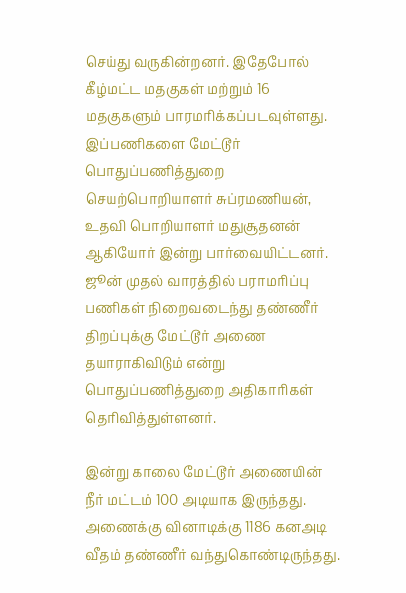செய்து வருகின்றனர். இதேபோல் கீழ்மட்ட மதகுகள் மற்றும் 16 மதகுகளும் பாரமரிக்கப்படவுள்ளது.  இப்பணிகளை மேட்டூர் பொதுப்பணித்துறை செயற்பொறியாளர் சுப்ரமணியன், உதவி பொறியாளர் மதுசூதனன் ஆகியோர் இன்று பார்வையிட்டனர். ஜூன் முதல் வாரத்தில் பராமரிப்பு பணிகள் நிறைவடைந்து தண்ணீர் திறப்புக்கு மேட்டூர் அணை தயாராகிவிடும் என்று பொதுப்பணித்துறை அதிகாரிகள் தெரிவித்துள்ளனர்.

இன்று காலை மேட்டூர் அணையின் நீர் மட்டம் 100 அடியாக இருந்தது. அணைக்கு வினாடிக்கு 1186 கனஅடி வீதம் தண்ணீர் வந்துகொண்டிருந்தது.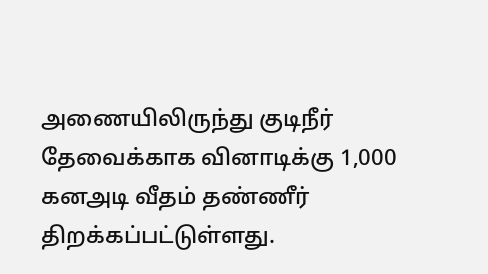அணையிலிருந்து குடிநீர் தேவைக்காக வினாடிக்கு 1,000 கனஅடி வீதம் தண்ணீர் திறக்கப்பட்டுள்ளது.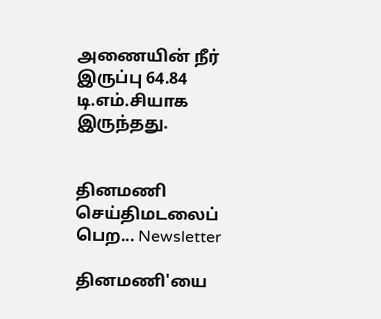அணையின் நீர் இருப்பு 64.84 டி.எம்.சியாக இருந்தது.


தினமணி செய்திமடலைப் பெற... Newsletter

தினமணி'யை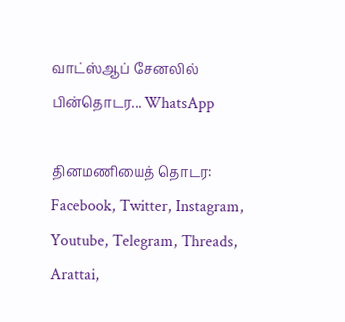வாட்ஸ்ஆப் சேனலில் பின்தொடர... WhatsApp

தினமணியைத் தொடர: Facebook, Twitter, Instagram, Youtube, Telegram, Threads, Arattai,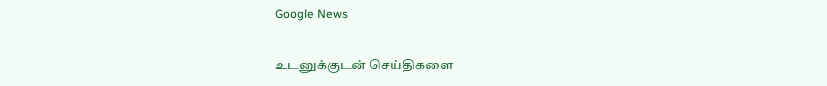Google News

உடனுக்குடன் செய்திகளை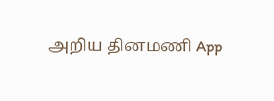அறிய தினமணி App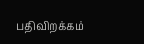பதிவிறக்கம்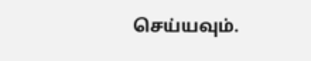செய்யவும்.